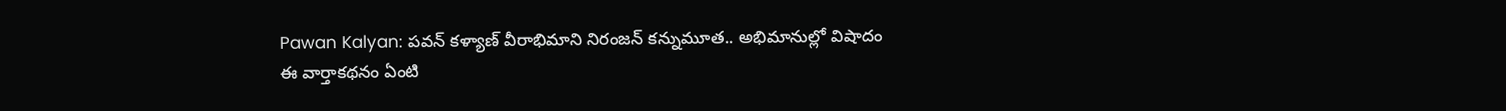Pawan Kalyan: పవన్ కళ్యాణ్ వీరాభిమాని నిరంజన్ కన్నుమూత.. అభిమానుల్లో విషాదం
ఈ వార్తాకథనం ఏంటి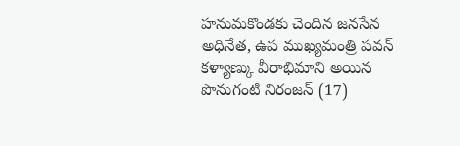హనుమకొండకు చెందిన జనసేన అధినేత, ఉప ముఖ్యమంత్రి పవన్ కళ్యాణ్కు వీరాభిమాని అయిన పొనుగంటి నిరంజన్ (17)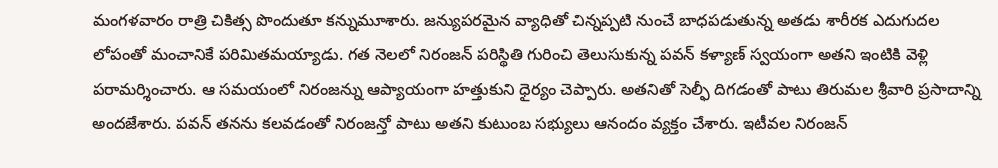మంగళవారం రాత్రి చికిత్స పొందుతూ కన్నుమూశారు. జన్యుపరమైన వ్యాధితో చిన్నప్పటి నుంచే బాధపడుతున్న అతడు శారీరక ఎదుగుదల లోపంతో మంచానికే పరిమితమయ్యాడు. గత నెలలో నిరంజన్ పరిస్థితి గురించి తెలుసుకున్న పవన్ కళ్యాణ్ స్వయంగా అతని ఇంటికి వెళ్లి పరామర్శించారు. ఆ సమయంలో నిరంజన్ను ఆప్యాయంగా హత్తుకుని ధైర్యం చెప్పారు. అతనితో సెల్ఫీ దిగడంతో పాటు తిరుమల శ్రీవారి ప్రసాదాన్ని అందజేశారు. పవన్ తనను కలవడంతో నిరంజన్తో పాటు అతని కుటుంబ సభ్యులు ఆనందం వ్యక్తం చేశారు. ఇటీవల నిరంజన్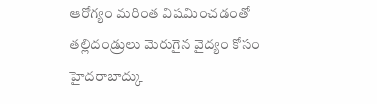ఆరోగ్యం మరింత విషమించడంతో తల్లిదండ్రులు మెరుగైన వైద్యం కోసం హైదరాబాద్కు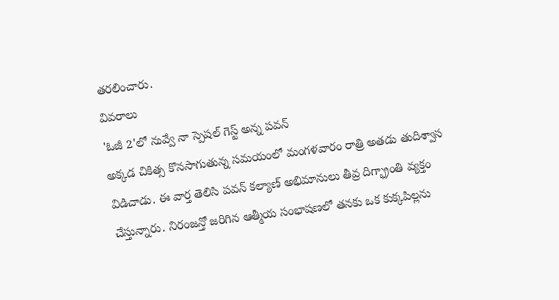తరలించారు.
వివరాలు
'ఓజీ 2'లో నువ్వే నా స్పెషల్ గెస్ట్ అన్న పవన్
అక్కడ చికిత్స కొనసాగుతున్న సమయంలో మంగళవారం రాత్రి అతడు తుదిశ్వాస విడిచాడు. ఈ వార్త తెలిసి పవన్ కల్యాణ్ అభిమానులు తీవ్ర దిగ్భ్రాంతి వ్యక్తం చేస్తున్నారు. నిరంజన్తో జరిగిన ఆత్మీయ సంభాషణలో తనకు ఒక కుక్కపిల్లను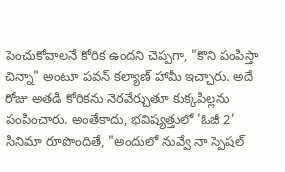పెంచుకోవాలనే కోరిక ఉందని చెప్పగా, "కొని పంపిస్తా చిన్నా" అంటూ పవన్ కల్యాణ్ హామీ ఇచ్చారు. అదే రోజు అతడి కోరికను నెరవేర్చుతూ కుక్కపిల్లను పంపించారు. అంతేకాదు, భవిష్యత్తులో 'ఓజీ 2' సినిమా రూపొందితే, "అందులో నువ్వే నా స్పెషల్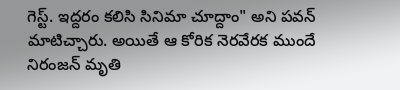గెస్ట్. ఇద్దరం కలిసి సినిమా చూద్దాం" అని పవన్ మాటిచ్చారు. అయితే ఆ కోరిక నెరవేరక ముందే నిరంజన్ మృతి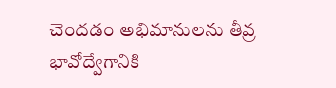చెందడం అభిమానులను తీవ్ర భావోద్వేగానికి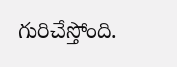గురిచేస్తోంది.